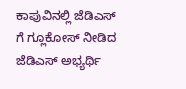ಕಾಪುವಿನಲ್ಲಿ ಜೆಡಿಎಸ್ ಗೆ ಗ್ಲೂಕೋಸ್ ನೀಡಿದ ಜೆಡಿಎಸ್ ಅಭ್ಯರ್ಥಿ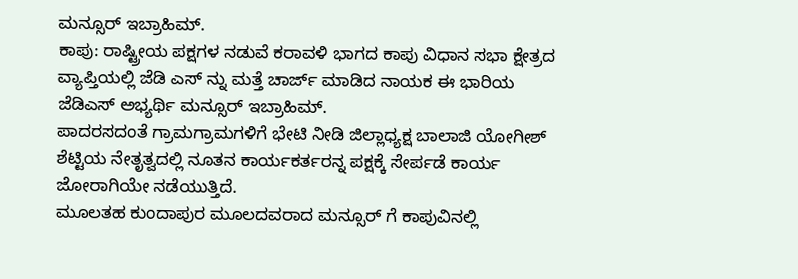ಮನ್ಸೂರ್ ಇಬ್ರಾಹಿಮ್.
ಕಾಪು: ರಾಷ್ಟ್ರೀಯ ಪಕ್ಷಗಳ ನಡುವೆ ಕರಾವಳಿ ಭಾಗದ ಕಾಪು ವಿಧಾನ ಸಭಾ ಕ್ಷೇತ್ರದ ವ್ಯಾಪ್ತಿಯಲ್ಲಿ ಜೆಡಿ ಎಸ್ ನ್ನು ಮತ್ತೆ ಚಾರ್ಜ್ ಮಾಡಿದ ನಾಯಕ ಈ ಭಾರಿಯ ಜೆಡಿಎಸ್ ಅಭ್ಯರ್ಥಿ ಮನ್ಸೂರ್ ಇಬ್ರಾಹಿಮ್.
ಪಾದರಸದಂತೆ ಗ್ರಾಮಗ್ರಾಮಗಳಿಗೆ ಭೇಟಿ ನೀಡಿ ಜಿಲ್ಲಾಧ್ಯಕ್ಷ ಬಾಲಾಜಿ ಯೋಗೀಶ್ ಶೆಟ್ಟಿಯ ನೇತೃತ್ವದಲ್ಲಿ ನೂತನ ಕಾರ್ಯಕರ್ತರನ್ನ ಪಕ್ಷಕ್ಕೆ ಸೇರ್ಪಡೆ ಕಾರ್ಯ ಜೋರಾಗಿಯೇ ನಡೆಯುತ್ತಿದೆ.
ಮೂಲತಹ ಕುಂದಾಪುರ ಮೂಲದವರಾದ ಮನ್ಸೂರ್ ಗೆ ಕಾಪುವಿನಲ್ಲಿ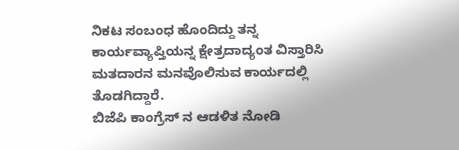ನಿಕಟ ಸಂಬಂಧ ಹೊಂದಿದ್ದು ತನ್ನ ಕಾರ್ಯವ್ಯಾಪ್ತಿಯನ್ನ ಕ್ಷೇತ್ರದಾದ್ಯಂತ ವಿಸ್ತಾರಿಸಿ ಮತದಾರನ ಮನವೊಲಿಸುವ ಕಾರ್ಯದಲ್ಲಿ ತೊಡಗಿದ್ದಾರೆ.
ಬಿಜೆಪಿ ಕಾಂಗ್ರೆಸ್ ನ ಆಡಳಿತ ನೋಡಿ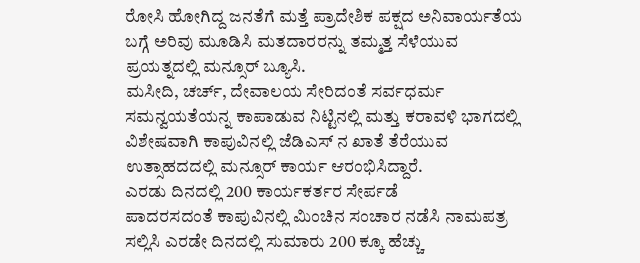ರೋಸಿ ಹೋಗಿದ್ದ ಜನತೆಗೆ ಮತ್ತೆ ಪ್ರಾದೇಶಿಕ ಪಕ್ಷದ ಅನಿವಾರ್ಯತೆಯ ಬಗ್ಗೆ ಅರಿವು ಮೂಡಿಸಿ ಮತದಾರರನ್ನು ತಮ್ಮತ್ತ ಸೆಳೆಯುವ ಪ್ರಯತ್ನದಲ್ಲಿ ಮನ್ಸೂರ್ ಬ್ಯೂಸಿ.
ಮಸೀದಿ, ಚರ್ಚ್, ದೇವಾಲಯ ಸೇರಿದಂತೆ ಸರ್ವಧರ್ಮ ಸಮನ್ವಯತೆಯನ್ನ ಕಾಪಾಡುವ ನಿಟ್ಟಿನಲ್ಲಿ ಮತ್ತು ಕರಾವಳಿ ಭಾಗದಲ್ಲಿ ವಿಶೇಷವಾಗಿ ಕಾಪುವಿನಲ್ಲಿ ಜೆಡಿಎಸ್ ನ ಖಾತೆ ತೆರೆಯುವ ಉತ್ಸಾಹದದಲ್ಲಿ ಮನ್ಸೂರ್ ಕಾರ್ಯ ಆರಂಭಿಸಿದ್ದಾರೆ.
ಎರಡು ದಿನದಲ್ಲಿ 200 ಕಾರ್ಯಕರ್ತರ ಸೇರ್ಪಡೆ
ಪಾದರಸದಂತೆ ಕಾಪುವಿನಲ್ಲಿ ಮಿಂಚಿನ ಸಂಚಾರ ನಡೆಸಿ ನಾಮಪತ್ರ ಸಲ್ಲಿಸಿ ಎರಡೇ ದಿನದಲ್ಲಿ ಸುಮಾರು 200 ಕ್ಕೂ ಹೆಚ್ಚು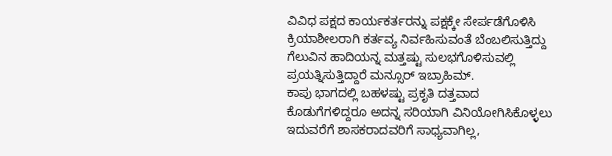ವಿವಿಧ ಪಕ್ಷದ ಕಾರ್ಯಕರ್ತರನ್ನು ಪಕ್ಷಕ್ಕೇ ಸೇರ್ಪಡೆಗೊಳಿಸಿ ಕ್ರಿಯಾಶೀಲರಾಗಿ ಕರ್ತವ್ಯ ನಿರ್ವಹಿಸುವಂತೆ ಬೆಂಬಲಿಸುತ್ತಿದ್ದು ಗೆಲುವಿನ ಹಾದಿಯನ್ನ ಮತ್ತಷ್ಟು ಸುಲಭಗೊಳಿಸುವಲ್ಲಿ ಪ್ರಯತ್ನಿಸುತ್ತಿದ್ದಾರೆ ಮನ್ಸೂರ್ ಇಬ್ರಾಹಿಮ್.
ಕಾಪು ಭಾಗದಲ್ಲಿ ಬಹಳಷ್ಟು ಪ್ರಕೃತಿ ದತ್ತವಾದ ಕೊಡುಗೆಗಳಿದ್ದರೂ ಅದನ್ನ ಸರಿಯಾಗಿ ವಿನಿಯೋಗಿಸಿಕೊಳ್ಳಲು ಇದುವರೆಗೆ ಶಾಸಕರಾದವರಿಗೆ ಸಾಧ್ಯವಾಗಿಲ್ಲ,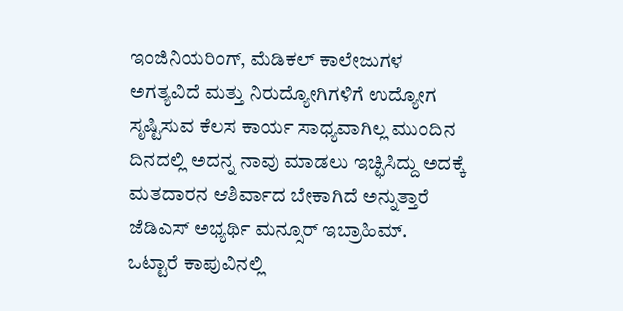ಇಂಜಿನಿಯರಿಂಗ್, ಮೆಡಿಕಲ್ ಕಾಲೇಜುಗಳ ಅಗತ್ಯವಿದೆ ಮತ್ತು ನಿರುದ್ಯೋಗಿಗಳಿಗೆ ಉದ್ಯೋಗ ಸೃಷ್ಟಿಸುವ ಕೆಲಸ ಕಾರ್ಯ ಸಾಧ್ಯವಾಗಿಲ್ಲ ಮುಂದಿನ ದಿನದಲ್ಲಿ ಅದನ್ನ ನಾವು ಮಾಡಲು ಇಚ್ಛಿಸಿದ್ದು ಅದಕ್ಕೆ ಮತದಾರನ ಆಶಿರ್ವಾದ ಬೇಕಾಗಿದೆ ಅನ್ನುತ್ತಾರೆ ಜೆಡಿಎಸ್ ಅಭ್ಯರ್ಥಿ ಮನ್ಸೂರ್ ಇಬ್ರಾಹಿಮ್.
ಒಟ್ಟಾರೆ ಕಾಪುವಿನಲ್ಲಿ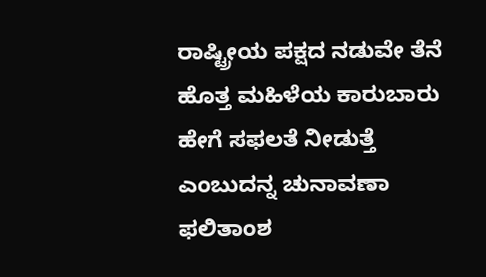ರಾಷ್ಟ್ರೀಯ ಪಕ್ಷದ ನಡುವೇ ತೆನೆ ಹೊತ್ತ ಮಹಿಳೆಯ ಕಾರುಬಾರು ಹೇಗೆ ಸಫಲತೆ ನೀಡುತ್ತೆ ಎಂಬುದನ್ನ ಚುನಾವಣಾ ಫಲಿತಾಂಶ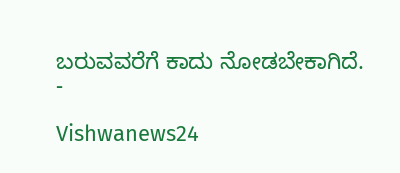ಬರುವವರೆಗೆ ಕಾದು ನೋಡಬೇಕಾಗಿದೆ.
-

Vishwanews24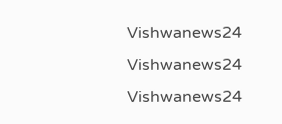Vishwanews24
Vishwanews24
Vishwanews24